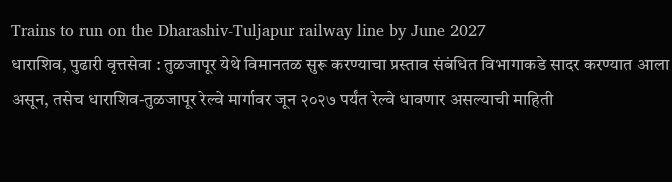Trains to run on the Dharashiv-Tuljapur railway line by June 2027
धाराशिव, पुढारी वृत्तसेवा : तुळजापूर येथे विमानतळ सुरू करण्याचा प्रस्ताव संबंधित विभागाकडे सादर करण्यात आला असून, तसेच धाराशिव-तुळजापूर रेल्वे मार्गावर जून २०२७ पर्यंत रेल्वे धावणार असल्याची माहिती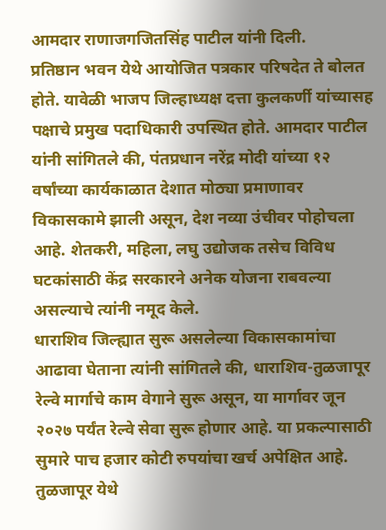आमदार राणाजगजितसिंह पाटील यांनी दिली.
प्रतिष्ठान भवन येथे आयोजित पत्रकार परिषदेत ते बोलत होते. यावेळी भाजप जिल्हाध्यक्ष दत्ता कुलकर्णी यांच्यासह पक्षाचे प्रमुख पदाधिकारी उपस्थित होते. आमदार पाटील यांनी सांगितले की, पंतप्रधान नरेंद्र मोदी यांच्या १२ वर्षांच्या कार्यकाळात देशात मोठ्या प्रमाणावर विकासकामे झाली असून, देश नव्या उंचीवर पोहोचला आहे. शेतकरी, महिला, लघु उद्योजक तसेच विविध घटकांसाठी केंद्र सरकारने अनेक योजना राबवल्या असल्याचे त्यांनी नमूद केले.
धाराशिव जिल्ह्यात सुरू असलेल्या विकासकामांचा आढावा घेताना त्यांनी सांगितले की, धाराशिव-तुळजापूर रेल्वे मार्गाचे काम वेगाने सुरू असून, या मार्गावर जून २०२७ पर्यंत रेल्वे सेवा सुरू होणार आहे. या प्रकल्पासाठी सुमारे पाच हजार कोटी रुपयांचा खर्च अपेक्षित आहे. तुळजापूर येथे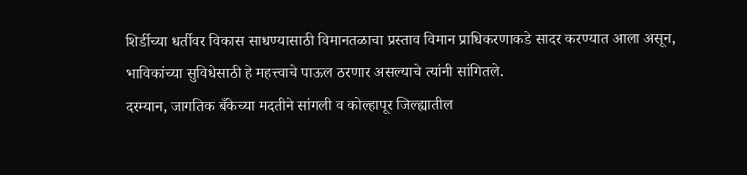शिर्डीच्या धर्तीवर विकास साधण्यासाठी विमानतळाचा प्रस्ताव विमान प्राधिकरणाकडे सादर करण्यात आला असून, भाविकांच्या सुविधेसाठी हे महत्त्वाचे पाऊल ठरणार असल्याचे त्यांनी सांगितले.
दरम्यान, जागतिक बँकेच्या मदतीने सांगली व कोल्हापूर जिल्ह्यातील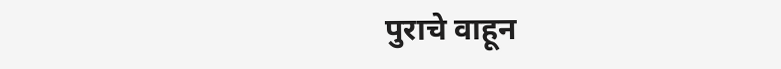पुराचे वाहून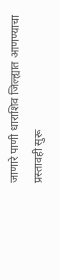जाणारे पाणी धाराशिव जिल्ह्यात आणण्याचा प्रस्तावही सुरू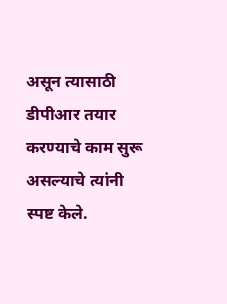असून त्यासाठी डीपीआर तयार करण्याचे काम सुरू असल्याचे त्यांनी स्पष्ट केले.